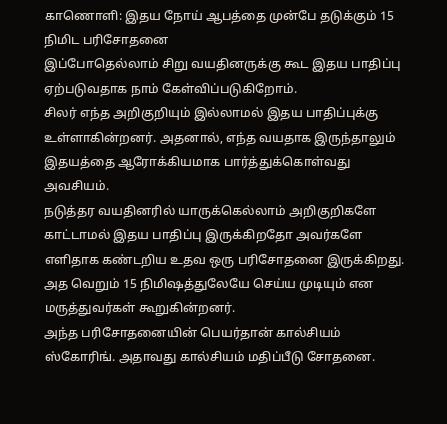காணொளி: இதய நோய் ஆபத்தை முன்பே தடுக்கும் 15 நிமிட பரிசோதனை
இப்போதெல்லாம் சிறு வயதினருக்கு கூட இதய பாதிப்பு ஏற்படுவதாக நாம் கேள்விப்படுகிறோம்.
சிலர் எந்த அறிகுறியும் இல்லாமல் இதய பாதிப்புக்கு உள்ளாகின்றனர். அதனால், எந்த வயதாக இருந்தாலும் இதயத்தை ஆரோக்கியமாக பார்த்துக்கொள்வது அவசியம்.
நடுத்தர வயதினரில் யாருக்கெல்லாம் அறிகுறிகளே காட்டாமல் இதய பாதிப்பு இருக்கிறதோ அவர்களே எளிதாக கண்டறிய உதவ ஒரு பரிசோதனை இருக்கிறது.
அத வெறும் 15 நிமிஷத்துலேயே செய்ய முடியும் என மருத்துவர்கள் கூறுகின்றனர்.
அந்த பரிசோதனையின் பெயர்தான் கால்சியம் ஸ்கோரிங். அதாவது கால்சியம் மதிப்பீடு சோதனை.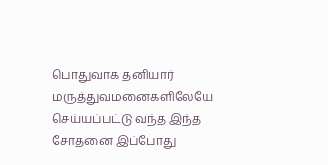பொதுவாக தனியார் மருத்துவமனைகளிலேயே செய்யப்பட்டு வந்த இந்த சோதனை இப்போது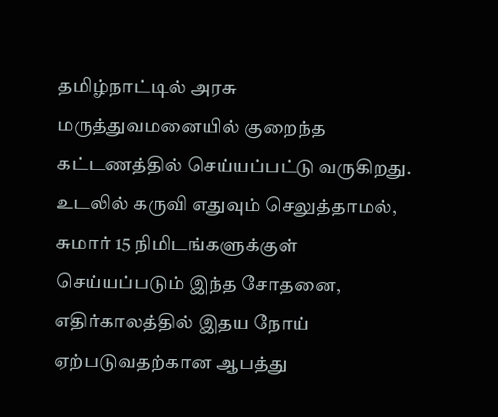தமிழ்நாட்டில் அரசு மருத்துவமனையில் குறைந்த கட்டணத்தில் செய்யப்பட்டு வருகிறது.
உடலில் கருவி எதுவும் செலுத்தாமல், சுமார் 15 நிமிடங்களுக்குள் செய்யப்படும் இந்த சோதனை, எதிர்காலத்தில் இதய நோய் ஏற்படுவதற்கான ஆபத்து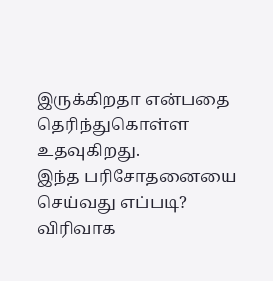இருக்கிறதா என்பதை தெரிந்துகொள்ள உதவுகிறது.
இந்த பரிசோதனையை செய்வது எப்படி? விரிவாக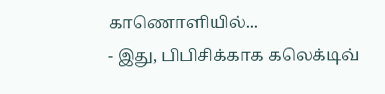காணொளியில்...
- இது, பிபிசிக்காக கலெக்டிவ்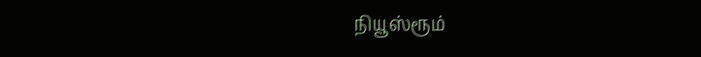நியூஸ்ரூம்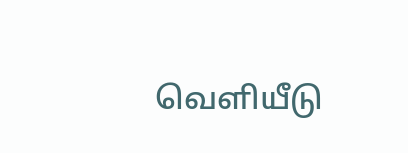வெளியீடு